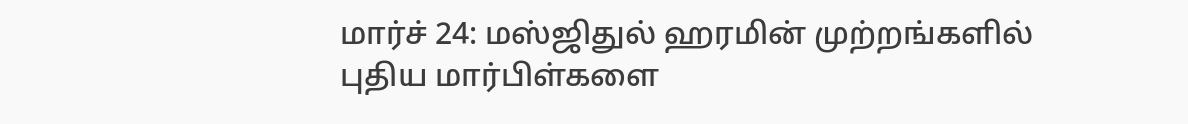மார்ச் 24: மஸ்ஜிதுல் ஹரமின் முற்றங்களில் புதிய மார்பிள்களை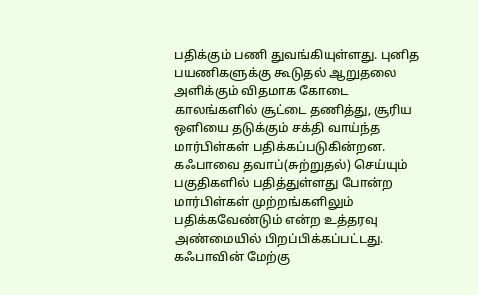பதிக்கும் பணி துவங்கியுள்ளது. புனித பயணிகளுக்கு கூடுதல் ஆறுதலை அளிக்கும் விதமாக கோடை காலங்களில் சூட்டை தணித்து, சூரிய ஒளியை தடுக்கும் சக்தி வாய்ந்த மார்பிள்கள் பதிக்கப்படுகின்றன. கஃபாவை தவாப்(சுற்றுதல்) செய்யும் பகுதிகளில் பதித்துள்ளது போன்ற மார்பிள்கள் முற்றங்களிலும் பதிக்கவேண்டும் என்ற உத்தரவு அண்மையில் பிறப்பிக்கப்பட்டது.
கஃபாவின் மேற்கு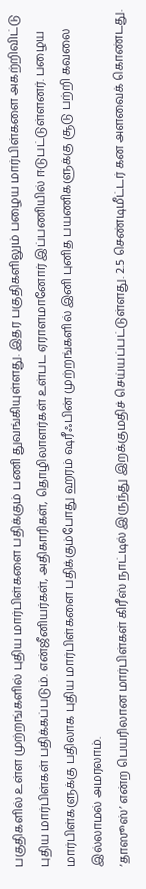பகுதிகளில் உள்ள முற்றங்களில் புதிய மார்பிள்களை பதிக்கும் பணி துவங்கியுள்ளது. இதர பகுதிகளிலும் பழைய மார்பிள்களை அகற்றிவிட்டு புதிய மார்பிள்கள் பதிக்கப்படும். என்ஜீனியர்கள், அதிகாரிகள், தொழிலாளர்கள் உள்பட ஏராளமானோர் இப்பணியில் ஈடுபட்டுள்ளனர். பழைய மார்பிள்களுக்கு பதிலாக புதிய மார்பிள்களை பதிக்கும்போது ஹரம் ஷரீஃபின் முற்றங்களில் இனி புனித பயணிகளுக்கு சூடு பற்றி கவலை இல்லாமல் அமரலாம்.
‘தாஸூஸ்’ என்ற பெயரிலான மார்பிள்கள் கிரீஸ் நாட்டில் இருந்து இறக்குமதிச் செய்யப்பட்டுள்ளது. 2.5 செண்டிமீட்டர் கன அளவைக் கொண்டது.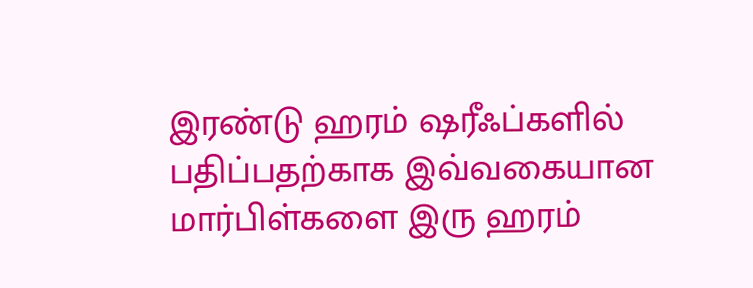இரண்டு ஹரம் ஷரீஃப்களில் பதிப்பதற்காக இவ்வகையான மார்பிள்களை இரு ஹரம்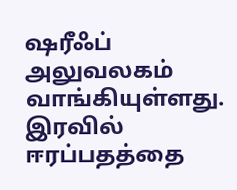ஷரீஃப் அலுவலகம் வாங்கியுள்ளது. இரவில் ஈரப்பதத்தை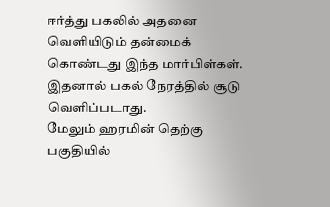ஈர்த்து பகலில் அதனை வெளியிடும் தன்மைக் கொண்டது இந்த மார்பிள்கள். இதனால் பகல் நேரத்தில் சூடு வெளிப்படாது.
மேலும் ஹரமின் தெற்கு பகுதியில்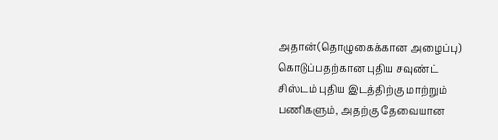அதான்(தொழுகைக்கான அழைப்பு) கொடுப்பதற்கான புதிய சவுண்ட் சிஸ்டம் புதிய இடத்திற்கு மாற்றும் பணிகளும், அதற்கு தேவையான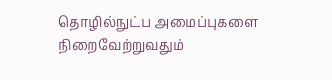தொழில்நுட்ப அமைப்புகளை நிறைவேற்றுவதும்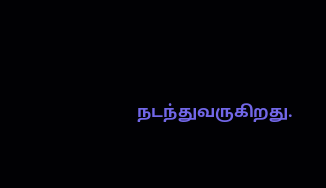நடந்துவருகிறது.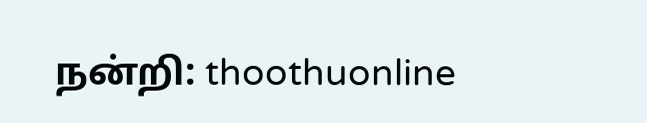நன்றி: thoothuonline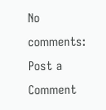No comments:
Post a Comment